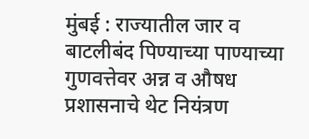मुंबई : राज्यातील जार व बाटलीबंद पिण्याच्या पाण्याच्या गुणवत्तेवर अन्न व औषध प्रशासनाचे थेट नियंत्रण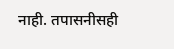नाही. तपासनीसही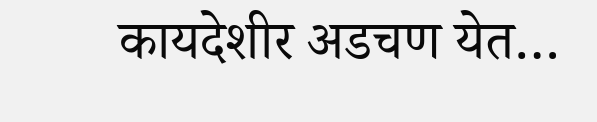कायदेशीर अडचण येत…